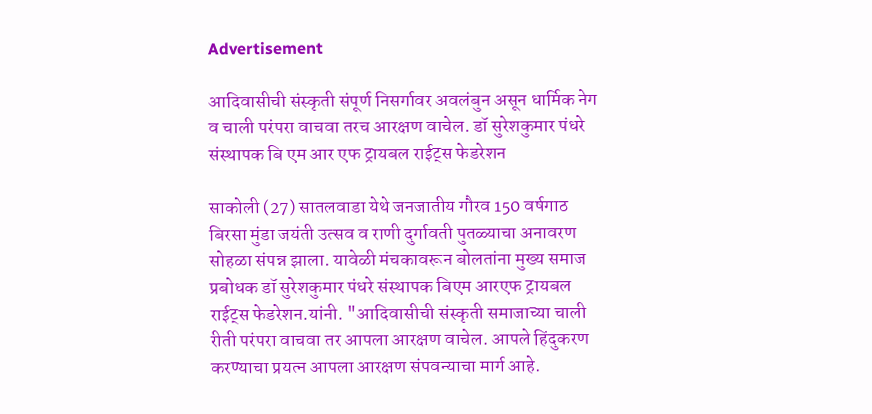Advertisement

आदिवासीची संस्कृती संपूर्ण निसर्गावर अवलंबुन असून धार्मिक नेग व चाली परंपरा वाचवा तरच आरक्षण वाचेल. डॉ सुरेशकुमार पंधरे संस्थापक बि एम आर एफ ट्रायबल राईट्स फेडरेशन

साकोली (27) सातलवाडा येथे जनजातीय गौरव 150 वर्षगाठ बिरसा मुंडा जयंती उत्सव व राणी दुर्गावती पुतळ्याचा अनावरण सोहळा संपन्न झाला. यावेळी मंचकावरून बोलतांना मुख्य समाज प्रबोधक डॉ सुरेशकुमार पंधरे संस्थापक बिएम आरएफ ट्रायबल राईट्स फेडरेशन.यांनी. "आदिवासीची संस्कृती समाजाच्या चाली रीती परंपरा वाचवा तर आपला आरक्षण वाचेल. आपले हिंदुकरण करण्याचा प्रयत्न आपला आरक्षण संपवन्याचा मार्ग आहे.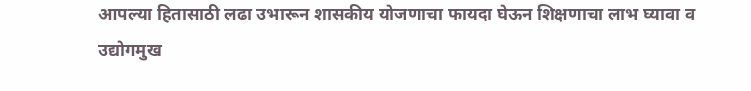आपल्या हितासाठी लढा उभारून शासकीय योजणाचा फायदा घेऊन शिक्षणाचा लाभ घ्यावा व उद्योगमुख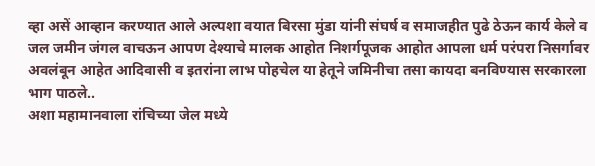व्हा असें आव्हान करण्यात आले अल्पशा वयात बिरसा मुंडा यांनी संघर्ष व समाजहीत पुढे ठेऊन कार्य केले व जल जमीन जंगल वाचऊन आपण देश्याचे मालक आहोत निशर्गपूजक आहोत आपला धर्म परंपरा निसर्गावर अवलंबून आहेत आदिवासी व इतरांना लाभ पोहचेल या हेतूने जमिनीचा तसा कायदा बनविण्यास सरकारला भाग पाठले..
अशा महामानवाला रांचिच्या जेल मध्ये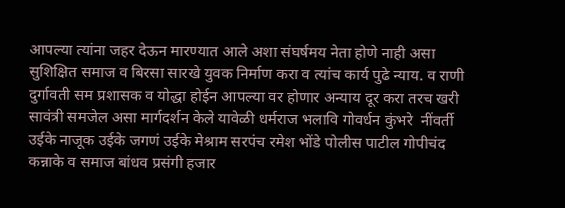आपल्या त्यांना जहर देऊन मारण्यात आले अशा संघर्षमय नेता होणे नाही असा सुशिक्षित समाज व बिरसा सारखे युवक निर्माण करा व त्यांच कार्य पुढे न्याय. व राणी दुर्गावती सम प्रशासक व योद्धा होईन आपल्या वर होणार अन्याय दूर करा तरच खरी सावंत्री समजेल असा मार्गदर्शन केले यावेळी धर्मराज भलावि गोवर्धन कुंभरे  नींवर्ती उईके नाजूक उईके जगणं उईके मेश्राम सरपंच रमेश भोंडे पोलीस पाटील गोपीचंद कन्नाके व समाज बांधव प्रसंगी हजार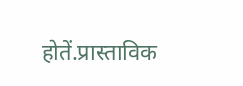होतें.प्रास्ताविक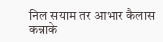निल सयाम तर आभार कैलास कन्नाके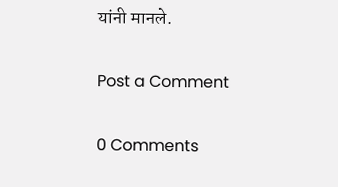यांनी मानले.

Post a Comment

0 Comments